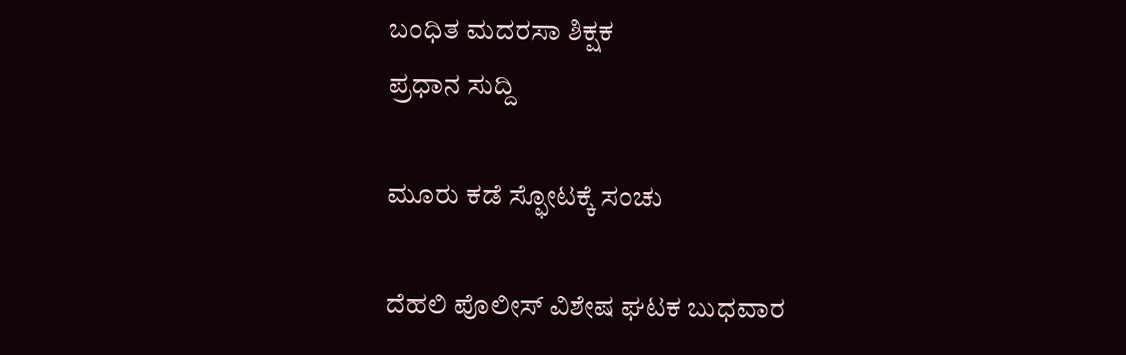ಬಂಧಿತ ಮದರಸಾ ಶಿಕ್ಷಕ
ಪ್ರಧಾನ ಸುದ್ದಿ

ಮೂರು ಕಡೆ ಸ್ಫೋಟಕ್ಕೆ ಸಂಚು

ದೆಹಲಿ ಪೊಲೀಸ್ ವಿಶೇಷ ಘಟಕ ಬುಧವಾರ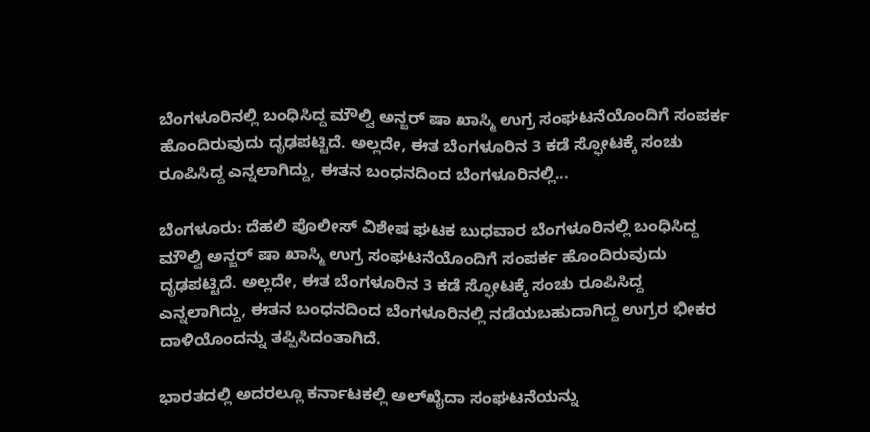ಬೆಂಗಳೂರಿನಲ್ಲಿ ಬಂಧಿಸಿದ್ದ ಮೌಲ್ವಿ ಅನ್ಜರ್ ಷಾ ಖಾಸ್ಮಿ ಉಗ್ರ ಸಂಘಟನೆಯೊಂದಿಗೆ ಸಂಪರ್ಕ ಹೊಂದಿರುವುದು ದೃಢಪಟ್ಟಿದೆ. ಅಲ್ಲದೇ, ಈತ ಬೆಂಗಳೂರಿನ 3 ಕಡೆ ಸ್ಫೋಟಕ್ಕೆ ಸಂಚು ರೂಪಿಸಿದ್ದ ಎನ್ನಲಾಗಿದ್ದು, ಈತನ ಬಂಧನದಿಂದ ಬೆಂಗಳೂರಿನಲ್ಲಿ...

ಬೆಂಗಳೂರು: ದೆಹಲಿ ಪೊಲೀಸ್ ವಿಶೇಷ ಘಟಕ ಬುಧವಾರ ಬೆಂಗಳೂರಿನಲ್ಲಿ ಬಂಧಿಸಿದ್ದ ಮೌಲ್ವಿ ಅನ್ಜರ್ ಷಾ ಖಾಸ್ಮಿ ಉಗ್ರ ಸಂಘಟನೆಯೊಂದಿಗೆ ಸಂಪರ್ಕ ಹೊಂದಿರುವುದು ದೃಢಪಟ್ಟಿದೆ. ಅಲ್ಲದೇ, ಈತ ಬೆಂಗಳೂರಿನ 3 ಕಡೆ ಸ್ಫೋಟಕ್ಕೆ ಸಂಚು ರೂಪಿಸಿದ್ದ ಎನ್ನಲಾಗಿದ್ದು, ಈತನ ಬಂಧನದಿಂದ ಬೆಂಗಳೂರಿನಲ್ಲಿ ನಡೆಯಬಹುದಾಗಿದ್ದ ಉಗ್ರರ ಭೀಕರ ದಾಳಿಯೊಂದನ್ನು ತಪ್ಪಿಸಿದಂತಾಗಿದೆ.

ಭಾರತದಲ್ಲಿ ಅದರಲ್ಲೂ ಕರ್ನಾಟಕಲ್ಲಿ ಅಲ್‍ಖೈದಾ ಸಂಘಟನೆಯನ್ನು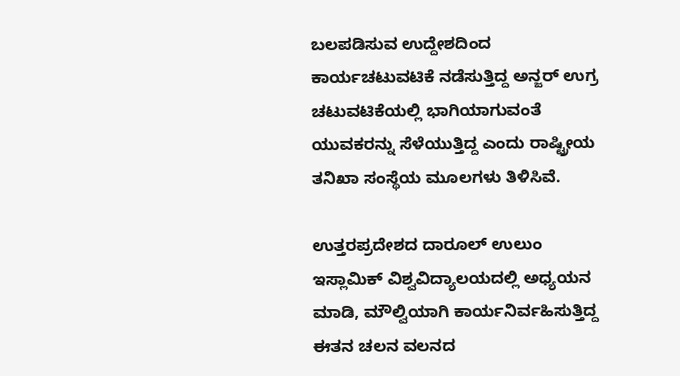ಬಲಪಡಿಸುವ ಉದ್ದೇಶದಿಂದ ಕಾರ್ಯಚಟುವಟಿಕೆ ನಡೆಸುತ್ತಿದ್ದ ಅನ್ಜರ್ ಉಗ್ರ ಚಟುವಟಿಕೆಯಲ್ಲಿ ಭಾಗಿಯಾಗುವಂತೆ ಯುವಕರನ್ನು ಸೆಳೆಯುತ್ತಿದ್ದ ಎಂದು ರಾಷ್ಟ್ರೀಯ ತನಿಖಾ ಸಂಸ್ಥೆಯ ಮೂಲಗಳು ತಿಳಿಸಿವೆ.

ಉತ್ತರಪ್ರದೇಶದ ದಾರೂಲ್ ಉಲುಂ ಇಸ್ಲಾಮಿಕ್ ವಿಶ್ವವಿದ್ಯಾಲಯದಲ್ಲಿ ಅಧ್ಯಯನ ಮಾಡಿ, ಮೌಲ್ವಿಯಾಗಿ ಕಾರ್ಯನಿರ್ವಹಿಸುತ್ತಿದ್ದ ಈತನ ಚಲನ ವಲನದ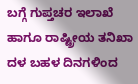ಬಗ್ಗೆ ಗುಪ್ತಚರ ಇಲಾಖೆ ಹಾಗೂ ರಾಷ್ಟ್ರೀಯ ತನಿಖಾ ದಳ ಬಹಳ ದಿನಗಳಿಂದ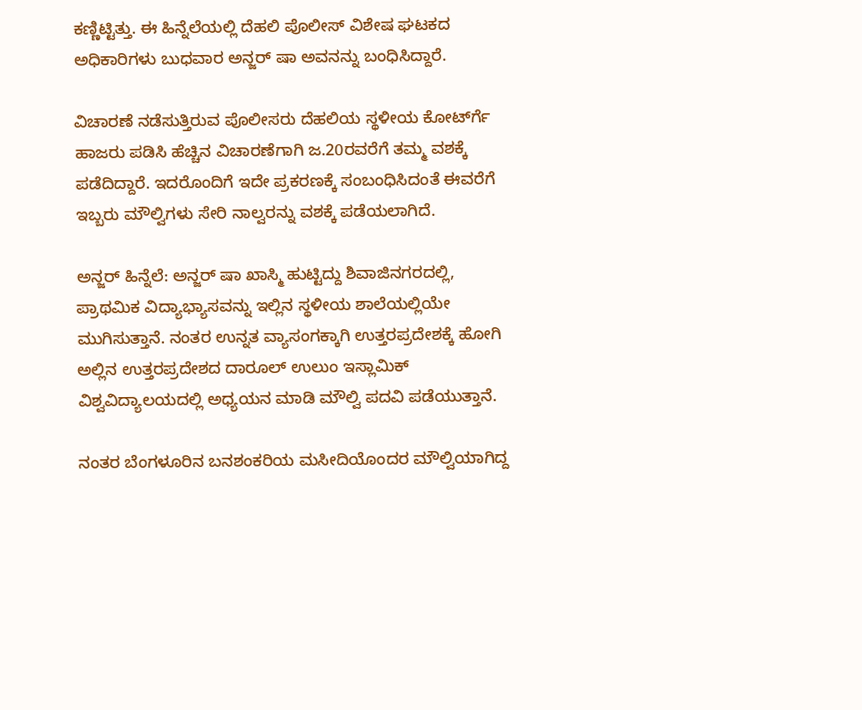ಕಣ್ಣಿಟ್ಟಿತ್ತು. ಈ ಹಿನ್ನೆಲೆಯಲ್ಲಿ ದೆಹಲಿ ಪೊಲೀಸ್ ವಿಶೇಷ ಘಟಕದ ಅಧಿಕಾರಿಗಳು ಬುಧವಾರ ಅನ್ಜರ್ ಷಾ ಅವನನ್ನು ಬಂಧಿಸಿದ್ದಾರೆ.

ವಿಚಾರಣೆ ನಡೆಸುತ್ತಿರುವ ಪೊಲೀಸರು ದೆಹಲಿಯ ಸ್ಥಳೀಯ ಕೋರ್ಟ್‍ಗೆ ಹಾಜರು ಪಡಿಸಿ ಹೆಚ್ಚಿನ ವಿಚಾರಣೆಗಾಗಿ ಜ.20ರವರೆಗೆ ತಮ್ಮ ವಶಕ್ಕೆ ಪಡೆದಿದ್ದಾರೆ. ಇದರೊಂದಿಗೆ ಇದೇ ಪ್ರಕರಣಕ್ಕೆ ಸಂಬಂಧಿಸಿದಂತೆ ಈವರೆಗೆ ಇಬ್ಬರು ಮೌಲ್ವಿಗಳು ಸೇರಿ ನಾಲ್ವರನ್ನು ವಶಕ್ಕೆ ಪಡೆಯಲಾಗಿದೆ.

ಅನ್ಜರ್ ಹಿನ್ನೆಲೆ: ಅನ್ಜರ್ ಷಾ ಖಾಸ್ಮಿ ಹುಟ್ಟಿದ್ದು ಶಿವಾಜಿನಗರದಲ್ಲಿ, ಪ್ರಾಥಮಿಕ ವಿದ್ಯಾಭ್ಯಾಸವನ್ನು ಇಲ್ಲಿನ ಸ್ಥಳೀಯ ಶಾಲೆಯಲ್ಲಿಯೇ ಮುಗಿಸುತ್ತಾನೆ. ನಂತರ ಉನ್ನತ ವ್ಯಾಸಂಗಕ್ಕಾಗಿ ಉತ್ತರಪ್ರದೇಶಕ್ಕೆ ಹೋಗಿ ಅಲ್ಲಿನ ಉತ್ತರಪ್ರದೇಶದ ದಾರೂಲ್ ಉಲುಂ ಇಸ್ಲಾಮಿಕ್ ವಿಶ್ವವಿದ್ಯಾಲಯದಲ್ಲಿ ಅಧ್ಯಯನ ಮಾಡಿ ಮೌಲ್ವಿ ಪದವಿ ಪಡೆಯುತ್ತಾನೆ.

ನಂತರ ಬೆಂಗಳೂರಿನ ಬನಶಂಕರಿಯ ಮಸೀದಿಯೊಂದರ ಮೌಲ್ವಿಯಾಗಿದ್ದ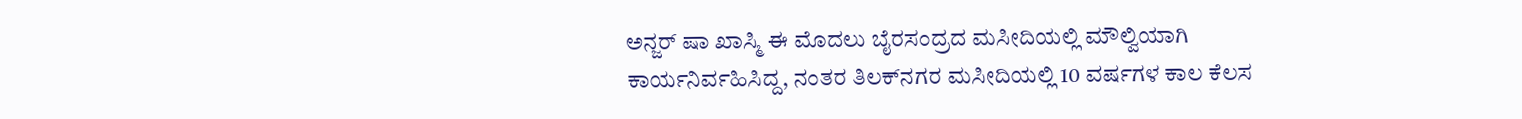ಅನ್ಜರ್ ಷಾ ಖಾಸ್ಮಿ ಈ ಮೊದಲು ಬೈರಸಂದ್ರದ ಮಸೀದಿಯಲ್ಲಿ ಮೌಲ್ವಿಯಾಗಿ ಕಾರ್ಯನಿರ್ವಹಿಸಿದ್ದ, ನಂತರ ತಿಲಕ್‍ನಗರ ಮಸೀದಿಯಲ್ಲಿ 10 ವರ್ಷಗಳ ಕಾಲ ಕೆಲಸ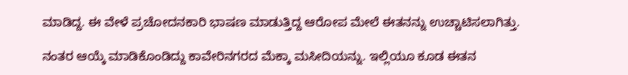ಮಾಡಿದ್ದ. ಈ ವೇಳೆ ಪ್ರಚೋದನಕಾರಿ ಭಾಷಣ ಮಾಡುತ್ತಿದ್ದ ಆರೋಪ ಮೇಲೆ ಈತನನ್ನು ಉಚ್ಚಾಟಿಸಲಾಗಿತ್ತು.

ನಂತರ ಆಯ್ಕೆ ಮಾಡಿಕೊಂಡಿದ್ದು ಕಾವೇರಿನಗರದ ಮೆಕ್ಕಾ ಮಸೀದಿಯನ್ನು. ಇಲ್ಲಿಯೂ ಕೂಡ ಈತನ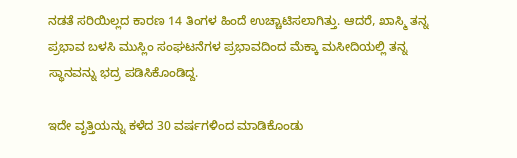ನಡತೆ ಸರಿಯಿಲ್ಲದ ಕಾರಣ 14 ತಿಂಗಳ ಹಿಂದೆ ಉಚ್ಚಾಟಿಸಲಾಗಿತ್ತು. ಆದರೆ, ಖಾಸ್ಮಿ ತನ್ನ ಪ್ರಭಾವ ಬಳಸಿ ಮುಸ್ಲಿಂ ಸಂಘಟನೆಗಳ ಪ್ರಭಾವದಿಂದ ಮೆಕ್ಕಾ ಮಸೀದಿಯಲ್ಲಿ ತನ್ನ ಸ್ಥಾನವನ್ನು ಭದ್ರ ಪಡಿಸಿಕೊಂಡಿದ್ದ.

ಇದೇ ವೃತ್ತಿಯನ್ನು ಕಳೆದ 30 ವರ್ಷಗಳಿಂದ ಮಾಡಿಕೊಂಡು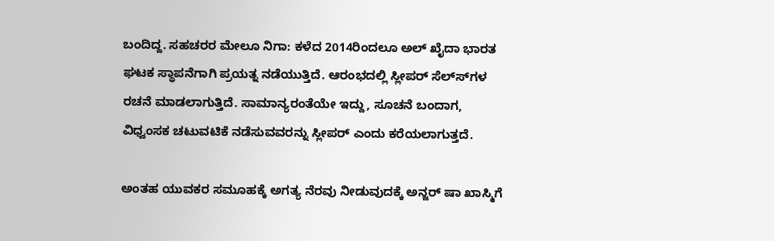ಬಂದಿದ್ದ. ಸಹಚರರ ಮೇಲೂ ನಿಗಾ: ಕಳೆದ 2014ರಿಂದಲೂ ಅಲ್ ಖೈದಾ ಭಾರತ ಘಟಕ ಸ್ಥಾಪನೆಗಾಗಿ ಪ್ರಯತ್ನ ನಡೆಯುತ್ತಿದೆ. ಆರಂಭದಲ್ಲಿ ಸ್ಲೀಪರ್ ಸೆಲ್ಸ್‍ಗಳ ರಚನೆ ಮಾಡಲಾಗುತ್ತಿದೆ. ಸಾಮಾನ್ಯರಂತೆಯೇ ಇದ್ದು, ಸೂಚನೆ ಬಂದಾಗ, ವಿಧ್ವಂಸಕ ಚಟುವಟಿಕೆ ನಡೆಸುವವರನ್ನು ಸ್ಲೀಪರ್ ಎಂದು ಕರೆಯಲಾಗುತ್ತದೆ.

ಅಂತಹ ಯುವಕರ ಸಮೂಹಕ್ಕೆ ಅಗತ್ಯ ನೆರವು ನೀಡುವುದಕ್ಕೆ ಅನ್ಜರ್ ಷಾ ಖಾಸ್ಮಿಗೆ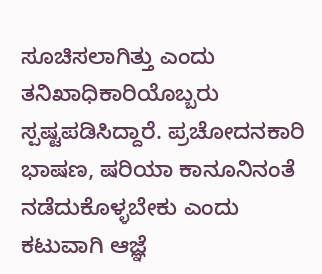ಸೂಚಿಸಲಾಗಿತ್ತು ಎಂದು ತನಿಖಾಧಿಕಾರಿಯೊಬ್ಬರು ಸ್ಪಷ್ಟಪಡಿಸಿದ್ದಾರೆ. ಪ್ರಚೋದನಕಾರಿ ಭಾಷಣ, ಷರಿಯಾ ಕಾನೂನಿನಂತೆ ನಡೆದುಕೊಳ್ಳಬೇಕು ಎಂದು ಕಟುವಾಗಿ ಆಜ್ಞೆ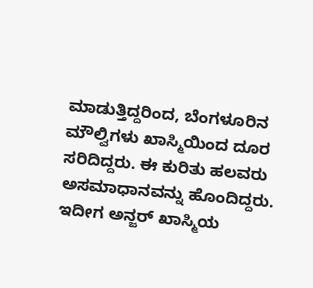ಮಾಡುತ್ತಿದ್ದರಿಂದ, ಬೆಂಗಳೂರಿನ ಮೌಲ್ವಿಗಳು ಖಾಸ್ಮಿಯಿಂದ ದೂರ ಸರಿದಿದ್ದರು. ಈ ಕುರಿತು ಹಲವರು ಅಸಮಾಧಾನವನ್ನು ಹೊಂದಿದ್ದರು. ಇದೀಗ ಅನ್ಜರ್ ಖಾಸ್ಮಿಯ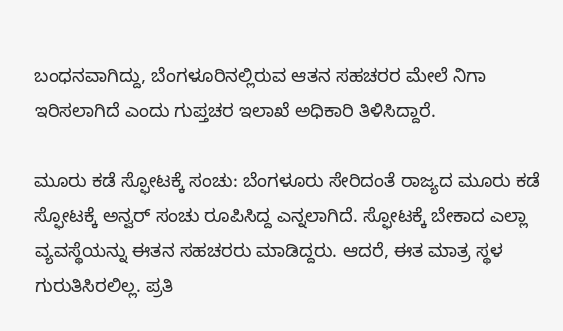ಬಂಧನವಾಗಿದ್ದು, ಬೆಂಗಳೂರಿನಲ್ಲಿರುವ ಆತನ ಸಹಚರರ ಮೇಲೆ ನಿಗಾ ಇರಿಸಲಾಗಿದೆ ಎಂದು ಗುಪ್ತಚರ ಇಲಾಖೆ ಅಧಿಕಾರಿ ತಿಳಿಸಿದ್ದಾರೆ.

ಮೂರು ಕಡೆ ಸ್ಫೋಟಕ್ಕೆ ಸಂಚು: ಬೆಂಗಳೂರು ಸೇರಿದಂತೆ ರಾಜ್ಯದ ಮೂರು ಕಡೆ ಸ್ಫೋಟಕ್ಕೆ ಅನ್ವರ್ ಸಂಚು ರೂಪಿಸಿದ್ದ ಎನ್ನಲಾಗಿದೆ. ಸ್ಫೋಟಕ್ಕೆ ಬೇಕಾದ ಎಲ್ಲಾ ವ್ಯವಸ್ಥೆಯನ್ನು ಈತನ ಸಹಚರರು ಮಾಡಿದ್ದರು. ಆದರೆ, ಈತ ಮಾತ್ರ ಸ್ಥಳ ಗುರುತಿಸಿರಲಿಲ್ಲ. ಪ್ರತಿ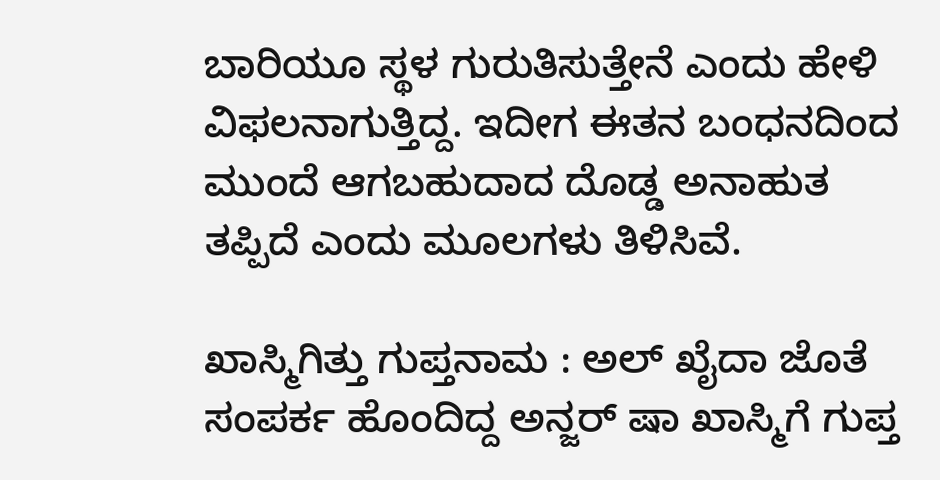ಬಾರಿಯೂ ಸ್ಥಳ ಗುರುತಿಸುತ್ತೇನೆ ಎಂದು ಹೇಳಿ ವಿಫಲನಾಗುತ್ತಿದ್ದ. ಇದೀಗ ಈತನ ಬಂಧನದಿಂದ ಮುಂದೆ ಆಗಬಹುದಾದ ದೊಡ್ಡ ಅನಾಹುತ ತಪ್ಪಿದೆ ಎಂದು ಮೂಲಗಳು ತಿಳಿಸಿವೆ.

ಖಾಸ್ಮಿಗಿತ್ತು ಗುಪ್ತನಾಮ : ಅಲ್ ಖೈದಾ ಜೊತೆ ಸಂಪರ್ಕ ಹೊಂದಿದ್ದ ಅನ್ಜರ್ ಷಾ ಖಾಸ್ಮಿಗೆ ಗುಪ್ತ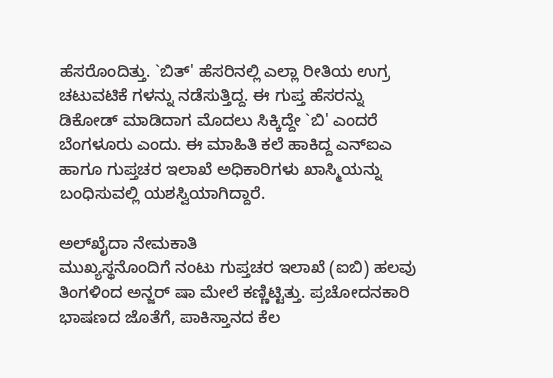ಹೆಸರೊಂದಿತ್ತು. `ಬಿತ್' ಹೆಸರಿನಲ್ಲಿ ಎಲ್ಲಾ ರೀತಿಯ ಉಗ್ರ ಚಟುವಟಿಕೆ ಗಳನ್ನು ನಡೆಸುತ್ತಿದ್ದ. ಈ ಗುಪ್ತ ಹೆಸರನ್ನು ಡಿಕೋಡ್ ಮಾಡಿದಾಗ ಮೊದಲು ಸಿಕ್ಕಿದ್ದೇ `ಬಿ' ಎಂದರೆ ಬೆಂಗಳೂರು ಎಂದು. ಈ ಮಾಹಿತಿ ಕಲೆ ಹಾಕಿದ್ದ ಎನ್‍ಐಎ ಹಾಗೂ ಗುಪ್ತಚರ ಇಲಾಖೆ ಅಧಿಕಾರಿಗಳು ಖಾಸ್ಮಿಯನ್ನು ಬಂಧಿಸುವಲ್ಲಿ ಯಶಸ್ವಿಯಾಗಿದ್ದಾರೆ.

ಅಲ್‍ಖೈದಾ ನೇಮಕಾತಿ
ಮುಖ್ಯಸ್ಥನೊಂದಿಗೆ ನಂಟು ಗುಪ್ತಚರ ಇಲಾಖೆ (ಐಬಿ) ಹಲವು ತಿಂಗಳಿಂದ ಅನ್ಜರ್ ಷಾ ಮೇಲೆ ಕಣ್ಣಿಟ್ಟಿತ್ತು. ಪ್ರಚೋದನಕಾರಿ ಭಾಷಣದ ಜೊತೆಗೆ, ಪಾಕಿಸ್ತಾನದ ಕೆಲ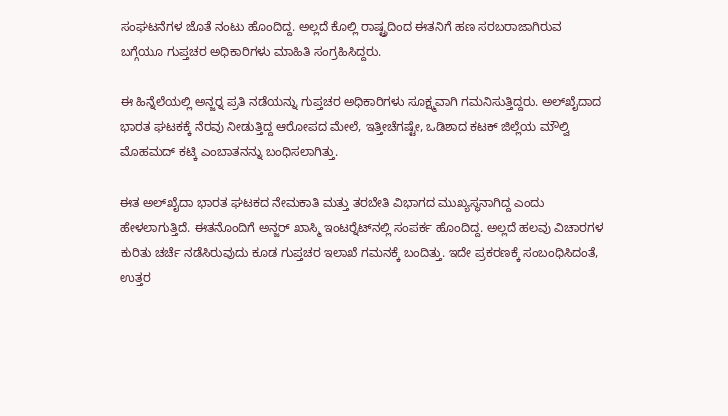ಸಂಘಟನೆಗಳ ಜೊತೆ ನಂಟು ಹೊಂದಿದ್ದ. ಅಲ್ಲದೆ ಕೊಲ್ಲಿ ರಾಷ್ಟ್ರದಿಂದ ಈತನಿಗೆ ಹಣ ಸರಬರಾಜಾಗಿರುವ ಬಗ್ಗೆಯೂ ಗುಪ್ತಚರ ಅಧಿಕಾರಿಗಳು ಮಾಹಿತಿ ಸಂಗ್ರಹಿಸಿದ್ದರು.

ಈ ಹಿನ್ನೆಲೆಯಲ್ಲಿ ಅನ್ಜರ್‍ನ ಪ್ರತಿ ನಡೆಯನ್ನು ಗುಪ್ತಚರ ಅಧಿಕಾರಿಗಳು ಸೂಕ್ಷ್ಮವಾಗಿ ಗಮನಿಸುತ್ತಿದ್ದರು. ಅಲ್‍ಖೈದಾದ ಭಾರತ ಘಟಕಕ್ಕೆ ನೆರವು ನೀಡುತ್ತಿದ್ದ ಆರೋಪದ ಮೇಲೆ, ಇತ್ತೀಚೆಗಷ್ಟೇ, ಒಡಿಶಾದ ಕಟಕ್ ಜಿಲ್ಲೆಯ ಮೌಲ್ವಿ ಮೊಹಮದ್ ಕಟ್ಕಿ ಎಂಬಾತನನ್ನು ಬಂಧಿಸಲಾಗಿತ್ತು.

ಈತ ಅಲ್‍ಖೈದಾ ಭಾರತ ಘಟಕದ ನೇಮಕಾತಿ ಮತ್ತು ತರಬೇತಿ ವಿಭಾಗದ ಮುಖ್ಯಸ್ಥನಾಗಿದ್ದ ಎಂದು ಹೇಳಲಾಗುತ್ತಿದೆ. ಈತನೊಂದಿಗೆ ಅನ್ಜರ್ ಖಾಸ್ಮಿ ಇಂಟರ್‍ನೆಟ್‍ನಲ್ಲಿ ಸಂಪರ್ಕ ಹೊಂದಿದ್ದ. ಅಲ್ಲದೆ ಹಲವು ವಿಚಾರಗಳ ಕುರಿತು ಚರ್ಚೆ ನಡೆಸಿರುವುದು ಕೂಡ ಗುಪ್ತಚರ ಇಲಾಖೆ ಗಮನಕ್ಕೆ ಬಂದಿತ್ತು. ಇದೇ ಪ್ರಕರಣಕ್ಕೆ ಸಂಬಂಧಿಸಿದಂತೆ, ಉತ್ತರ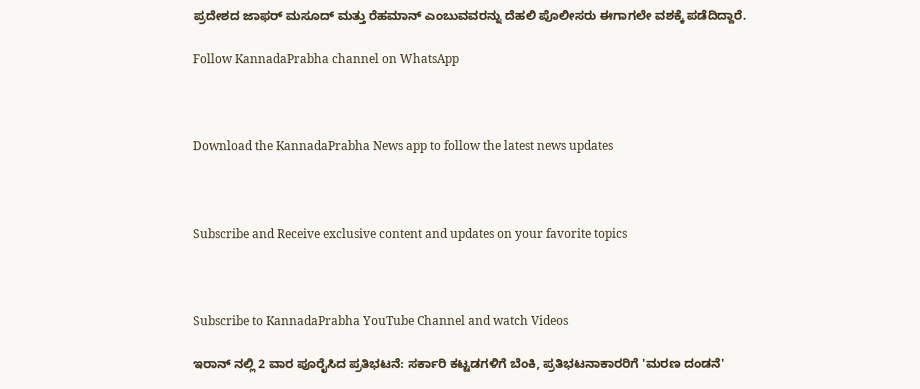ಪ್ರದೇಶದ ಜಾಫರ್ ಮಸೂದ್ ಮತ್ತು ರೆಹಮಾನ್ ಎಂಬುವವರನ್ನು ದೆಹಲಿ ಪೊಲೀಸರು ಈಗಾಗಲೇ ವಶಕ್ಕೆ ಪಡೆದಿದ್ದಾರೆ.

Follow KannadaPrabha channel on WhatsApp



Download the KannadaPrabha News app to follow the latest news updates



Subscribe and Receive exclusive content and updates on your favorite topics



Subscribe to KannadaPrabha YouTube Channel and watch Videos

ಇರಾನ್ ನಲ್ಲಿ 2 ವಾರ ಪೂರೈಸಿದ ಪ್ರತಿಭಟನೆ: ಸರ್ಕಾರಿ ಕಟ್ಟಡಗಳಿಗೆ ಬೆಂಕಿ, ಪ್ರತಿಭಟನಾಕಾರರಿಗೆ 'ಮರಣ ದಂಡನೆ'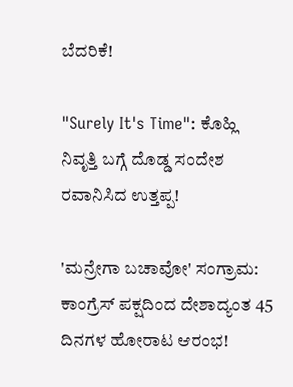ಬೆದರಿಕೆ!

"Surely It's Time": ಕೊಹ್ಲಿ ನಿವೃತ್ತಿ ಬಗ್ಗೆ ದೊಡ್ಡ ಸಂದೇಶ ರವಾನಿಸಿದ ಉತ್ತಪ್ಪ!

'ಮನ್ರೇಗಾ ಬಚಾವೋ' ಸಂಗ್ರಾಮ: ಕಾಂಗ್ರೆಸ್ ಪಕ್ಷದಿಂದ ದೇಶಾದ್ಯಂತ 45 ದಿನಗಳ ಹೋರಾಟ ಆರಂಭ!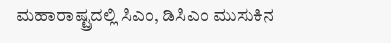ಮಹಾರಾಷ್ಟ್ರದಲ್ಲಿ ಸಿಎಂ, ಡಿಸಿಎಂ ಮುಸುಕಿನ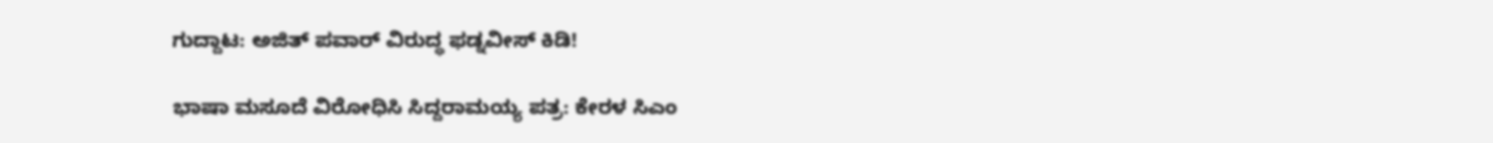ಗುದ್ದಾಟ: ಅಜಿತ್ ಪವಾರ್ ವಿರುದ್ಧ ಫಡ್ನವೀಸ್ ಕಿಡಿ!

ಭಾಷಾ ಮಸೂದೆ ವಿರೋಧಿಸಿ ಸಿದ್ದರಾಮಯ್ಯ ಪತ್ರ: ಕೇರಳ ಸಿಎಂ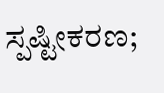ಸ್ಪಷ್ಟೀಕರಣ;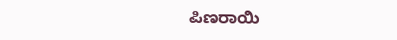ಪಿಣರಾಯಿ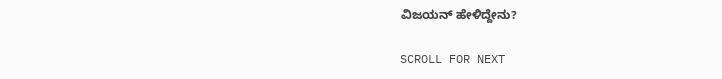ವಿಜಯನ್ ಹೇಳಿದ್ದೇನು?

SCROLL FOR NEXT